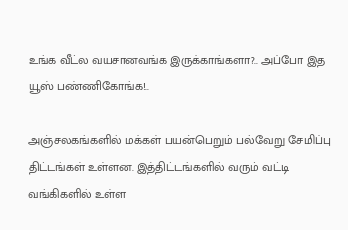உங்க வீட்ல வயசானவங்க இருக்காங்களா?.. அப்போ இத யூஸ் பண்ணிகோங்க!..

அஞ்சலகங்களில் மக்கள் பயன்பெறும் பல்வேறு சேமிப்பு திட்டங்கள் உள்ளன. இத்திட்டங்களில் வரும் வட்டி வங்கிகளில் உள்ள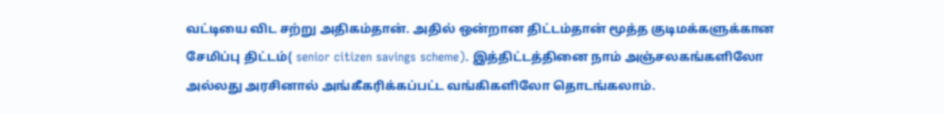வட்டியை விட சற்று அதிகம்தான். அதில் ஒன்றான திட்டம்தான் மூத்த குடிமக்களுக்கான சேமிப்பு திட்டம்( senior citizen savings scheme). இத்திட்டத்தினை நாம் அஞ்சலகங்களிலோ அல்லது அரசினால் அங்கீகரிக்கப்பட்ட வங்கிகளிலோ தொடங்கலாம்.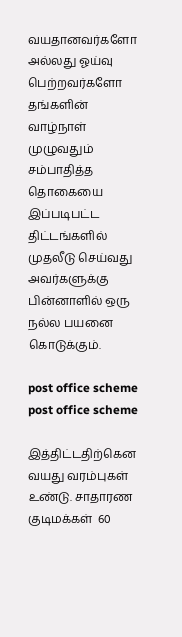வயதானவர்களோ அல்லது ஓய்வு பெற்றவர்களோ தங்களின் வாழ்நாள் முழுவதும் சம்பாதித்த தொகையை இப்படிபட்ட திட்டங்களில் முதலீடு செய்வது அவர்களுக்கு பின்னாளில் ஒரு நல்ல பயனை கொடுக்கும்.

post office scheme
post office scheme

இத்திட்டதிற்கென வயது வரம்புகள் உண்டு. சாதாரண குடிமக்கள்  60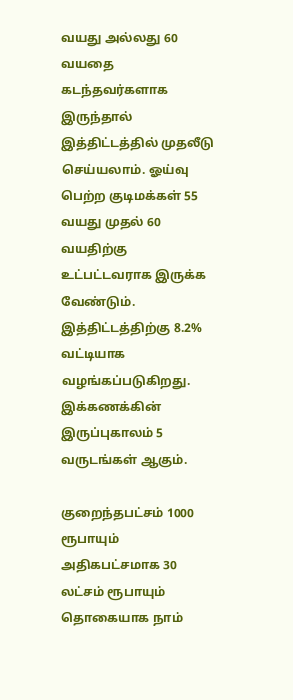வயது அல்லது 60 வயதை கடந்தவர்களாக இருந்தால் இத்திட்டத்தில் முதலீடு செய்யலாம். ஓய்வு பெற்ற குடிமக்கள் 55 வயது முதல் 60 வயதிற்கு உட்பட்டவராக இருக்க வேண்டும். இத்திட்டத்திற்கு 8.2% வட்டியாக வழங்கப்படுகிறது. இக்கணக்கின் இருப்புகாலம் 5 வருடங்கள் ஆகும்.

குறைந்தபட்சம் 1000 ரூபாயும் அதிகபட்சமாக 30 லட்சம் ரூபாயும் தொகையாக நாம்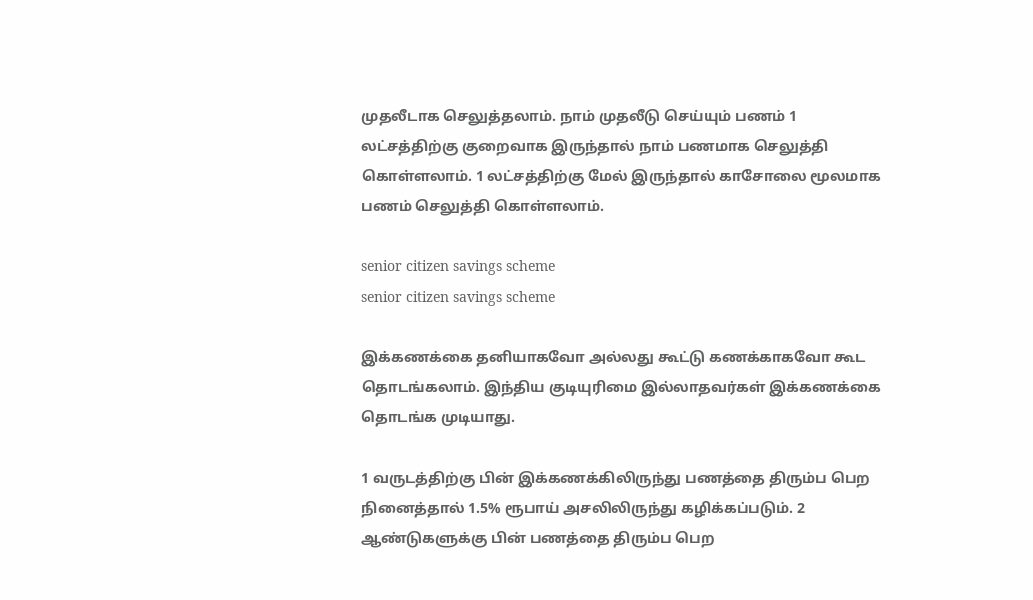முதலீடாக செலுத்தலாம். நாம் முதலீடு செய்யும் பணம் 1 லட்சத்திற்கு குறைவாக இருந்தால் நாம் பணமாக செலுத்தி கொள்ளலாம். 1 லட்சத்திற்கு மேல் இருந்தால் காசோலை மூலமாக பணம் செலுத்தி கொள்ளலாம்.

senior citizen savings scheme
senior citizen savings scheme

இக்கணக்கை தனியாகவோ அல்லது கூட்டு கணக்காகவோ கூட தொடங்கலாம். இந்திய குடியுரிமை இல்லாதவர்கள் இக்கணக்கை தொடங்க முடியாது.

1 வருடத்திற்கு பின் இக்கணக்கிலிருந்து பணத்தை திரும்ப பெற நினைத்தால் 1.5% ரூபாய் அசலிலிருந்து கழிக்கப்படும். 2 ஆண்டுகளுக்கு பின் பணத்தை திரும்ப பெற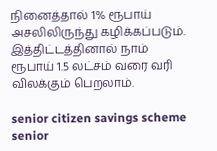நினைத்தால் 1% ரூபாய் அசலிலிருந்து கழிக்கப்படும். இத்திட்டத்தினால் நாம் ரூபாய் 1.5 லட்சம் வரை வரி விலக்கும் பெறலாம்.

senior citizen savings scheme
senior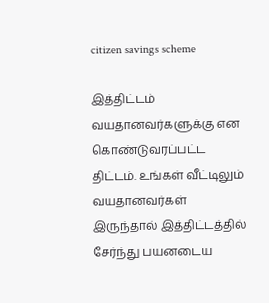citizen savings scheme

இத்திட்டம் வயதானவர்களுக்கு என கொண்டுவரப்பட்ட திட்டம். உங்கள் வீட்டிலும் வயதானவர்கள் இருந்தால் இத்திட்டத்தில் சேர்ந்து பயனடைய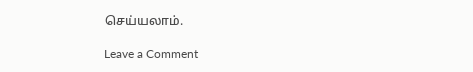செய்யலாம்.

Leave a Comment